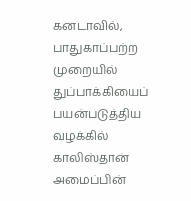கனடாவில், பாதுகாப்பற்ற முறையில் துப்பாக்கியைப் பயன்படுத்திய வழக்கில் காலிஸ்தான் அமைப்பின்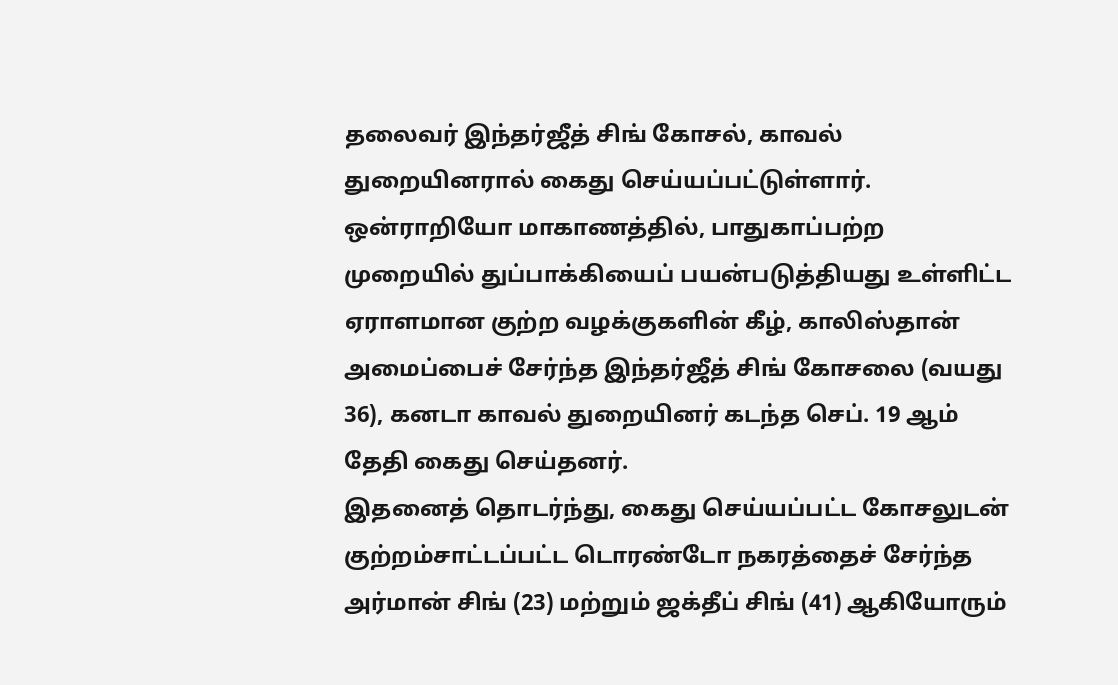தலைவர் இந்தர்ஜீத் சிங் கோசல், காவல் துறையினரால் கைது செய்யப்பட்டுள்ளார்.
ஒன்ராறியோ மாகாணத்தில், பாதுகாப்பற்ற முறையில் துப்பாக்கியைப் பயன்படுத்தியது உள்ளிட்ட ஏராளமான குற்ற வழக்குகளின் கீழ், காலிஸ்தான் அமைப்பைச் சேர்ந்த இந்தர்ஜீத் சிங் கோசலை (வயது 36), கனடா காவல் துறையினர் கடந்த செப். 19 ஆம் தேதி கைது செய்தனர்.
இதனைத் தொடர்ந்து, கைது செய்யப்பட்ட கோசலுடன் குற்றம்சாட்டப்பட்ட டொரண்டோ நகரத்தைச் சேர்ந்த அர்மான் சிங் (23) மற்றும் ஜக்தீப் சிங் (41) ஆகியோரும்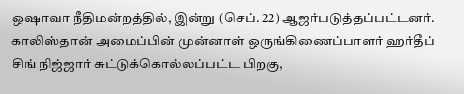ஒஷாவா நீதிமன்றத்தில், இன்று (செப். 22) ஆஜர்படுத்தப்பட்டனர்.
காலிஸ்தான் அமைப்பின் முன்னாள் ஒருங்கிணைப்பாளர் ஹர்தீப் சிங் நிஜ்ஜார் சுட்டுக்கொல்லப்பட்ட பிறகு,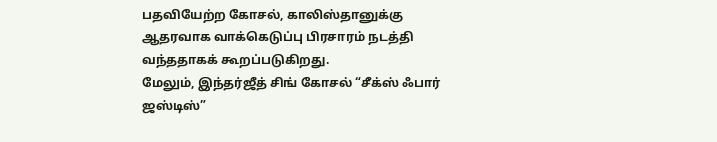பதவியேற்ற கோசல், காலிஸ்தானுக்கு ஆதரவாக வாக்கெடுப்பு பிரசாரம் நடத்தி வந்ததாகக் கூறப்படுகிறது.
மேலும், இந்தர்ஜீத் சிங் கோசல் “சீக்ஸ் ஃபார் ஜஸ்டிஸ்”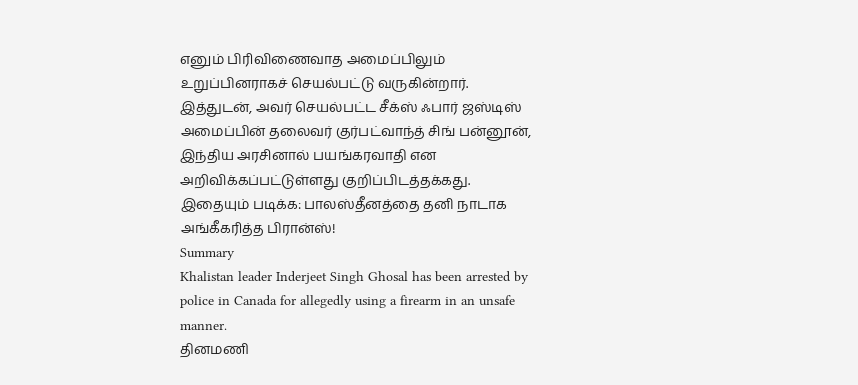எனும் பிரிவிணைவாத அமைப்பிலும் உறுப்பினராகச் செயல்பட்டு வருகின்றார்.
இத்துடன், அவர் செயல்பட்ட சீக்ஸ் ஃபார் ஜஸ்டிஸ் அமைப்பின் தலைவர் குர்பட்வாந்த் சிங் பன்னூன், இந்திய அரசினால் பயங்கரவாதி என அறிவிக்கப்பட்டுள்ளது குறிப்பிடத்தக்கது.
இதையும் படிக்க: பாலஸ்தீனத்தை தனி நாடாக அங்கீகரித்த பிரான்ஸ்!
Summary
Khalistan leader Inderjeet Singh Ghosal has been arrested by police in Canada for allegedly using a firearm in an unsafe manner.
தினமணி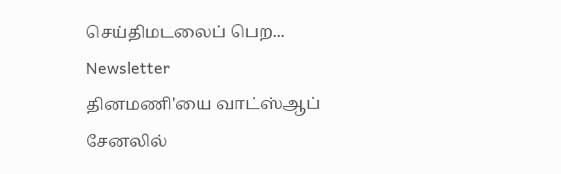செய்திமடலைப் பெற... Newsletter
தினமணி'யை வாட்ஸ்ஆப் சேனலில்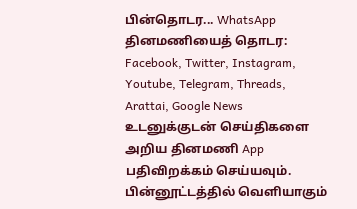பின்தொடர... WhatsApp
தினமணியைத் தொடர: Facebook, Twitter, Instagram, Youtube, Telegram, Threads, Arattai, Google News
உடனுக்குடன் செய்திகளை அறிய தினமணி App பதிவிறக்கம் செய்யவும்.
பின்னூட்டத்தில் வெளியாகும்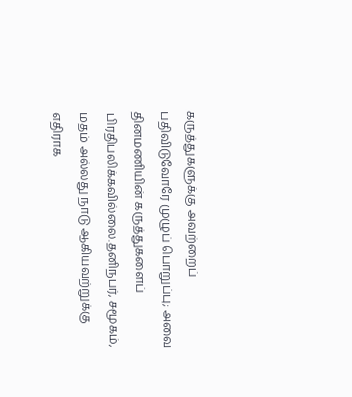கருத்துகளுக்கு அவற்றைப் பதிவிடுவோரே முழுப் பொறுப்பு; அவை தினமணியின் கருத்துகளைப் பிரதிபலிக்கவில்லை.தனிநபர், சமூகம், மதம் அல்லது நாடு ஆகியவற்றுக்கு எதிராக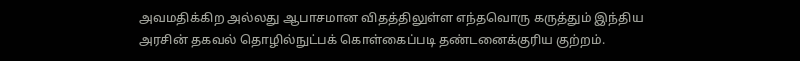அவமதிக்கிற அல்லது ஆபாசமான விதத்திலுள்ள எந்தவொரு கருத்தும் இந்திய அரசின் தகவல் தொழில்நுட்பக் கொள்கைப்படி தண்டனைக்குரிய குற்றம்.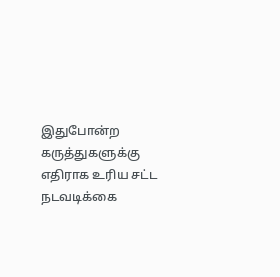இதுபோன்ற கருத்துகளுக்கு எதிராக உரிய சட்ட நடவடிக்கை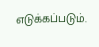எடுக்கப்படும்.